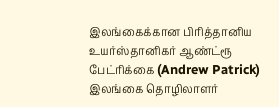இலங்கைக்கான பிரித்தானிய உயர்ஸ்தானிகர் ஆண்ட்ரூ பேட்ரிக்கை (Andrew Patrick) இலங்கை தொழிலாளர்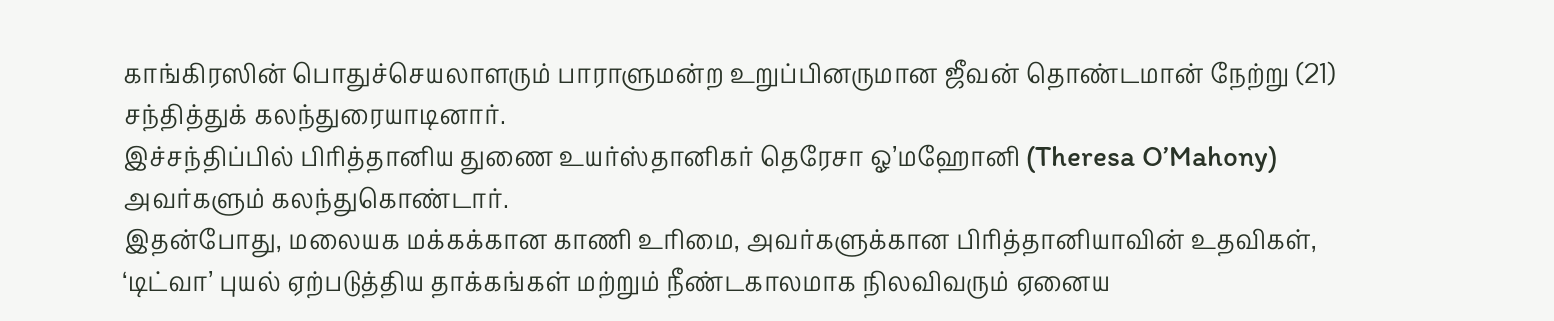காங்கிரஸின் பொதுச்செயலாளரும் பாராளுமன்ற உறுப்பினருமான ஜீவன் தொண்டமான் நேற்று (21) சந்தித்துக் கலந்துரையாடினார்.
இச்சந்திப்பில் பிரித்தானிய துணை உயர்ஸ்தானிகர் தெரேசா ஓ’மஹோனி (Theresa O’Mahony) அவர்களும் கலந்துகொண்டார்.
இதன்போது, மலையக மக்கக்கான காணி உரிமை, அவர்களுக்கான பிரித்தானியாவின் உதவிகள், ‘டிட்வா’ புயல் ஏற்படுத்திய தாக்கங்கள் மற்றும் நீண்டகாலமாக நிலவிவரும் ஏனைய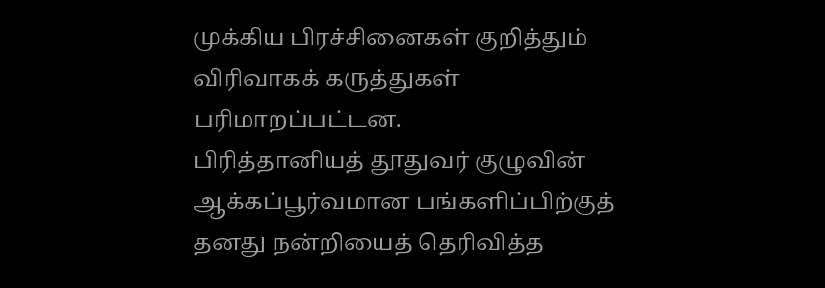முக்கிய பிரச்சினைகள் குறித்தும் விரிவாகக் கருத்துகள் பரிமாறப்பட்டன.
பிரித்தானியத் தூதுவர் குழுவின் ஆக்கப்பூர்வமான பங்களிப்பிற்குத் தனது நன்றியைத் தெரிவித்த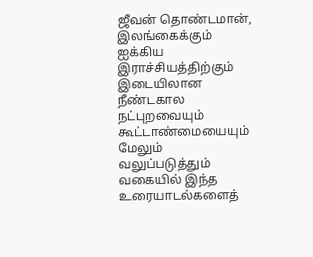ஜீவன் தொண்டமான், இலங்கைக்கும் ஐக்கிய இராச்சியத்திற்கும் இடையிலான நீண்டகால நட்புறவையும் கூட்டாண்மையையும் மேலும் வலுப்படுத்தும் வகையில் இந்த உரையாடல்களைத்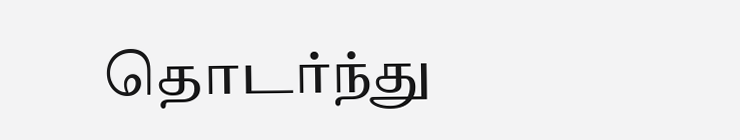தொடர்ந்து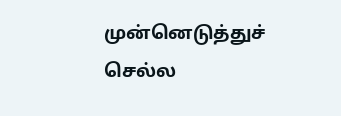முன்னெடுத்துச் செல்ல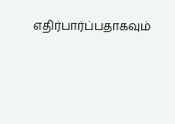எதிர்பார்ப்பதாகவும்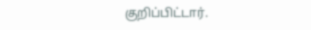குறிப்பிட்டார்.